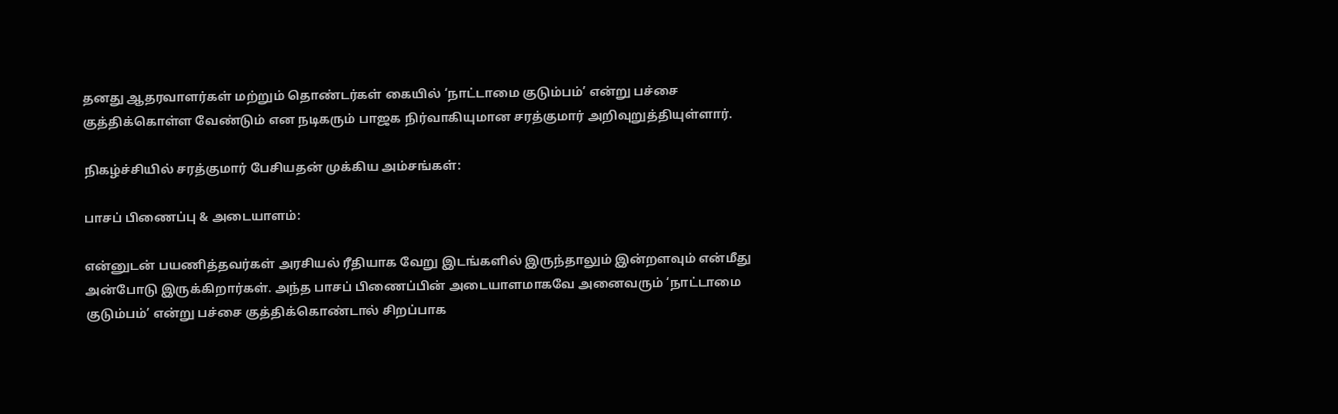தனது ஆதரவாளர்கள் மற்றும் தொண்டர்கள் கையில் ‘நாட்டாமை குடும்பம்’ என்று பச்சை குத்திக்கொள்ள வேண்டும் என நடிகரும் பாஜக நிர்வாகியுமான சரத்குமார் அறிவுறுத்தியுள்ளார்.

நிகழ்ச்சியில் சரத்குமார் பேசியதன் முக்கிய அம்சங்கள்:

பாசப் பிணைப்பு & அடையாளம்:

என்னுடன் பயணித்தவர்கள் அரசியல் ரீதியாக வேறு இடங்களில் இருந்தாலும் இன்றளவும் என்மீது அன்போடு இருக்கிறார்கள். அந்த பாசப் பிணைப்பின் அடையாளமாகவே அனைவரும் ‘நாட்டாமை குடும்பம்’ என்று பச்சை குத்திக்கொண்டால் சிறப்பாக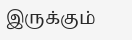இருக்கும்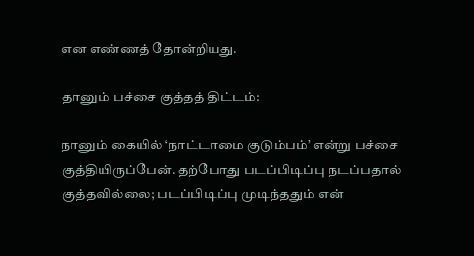என எண்ணத் தோன்றியது.

தானும் பச்சை குத்தத் திட்டம்:

நானும் கையில் ‘நாட்டாமை குடும்பம்’ என்று பச்சை குத்தியிருப்பேன். தற்போது படப்பிடிப்பு நடப்பதால் குத்தவில்லை; படப்பிடிப்பு முடிந்ததும் என்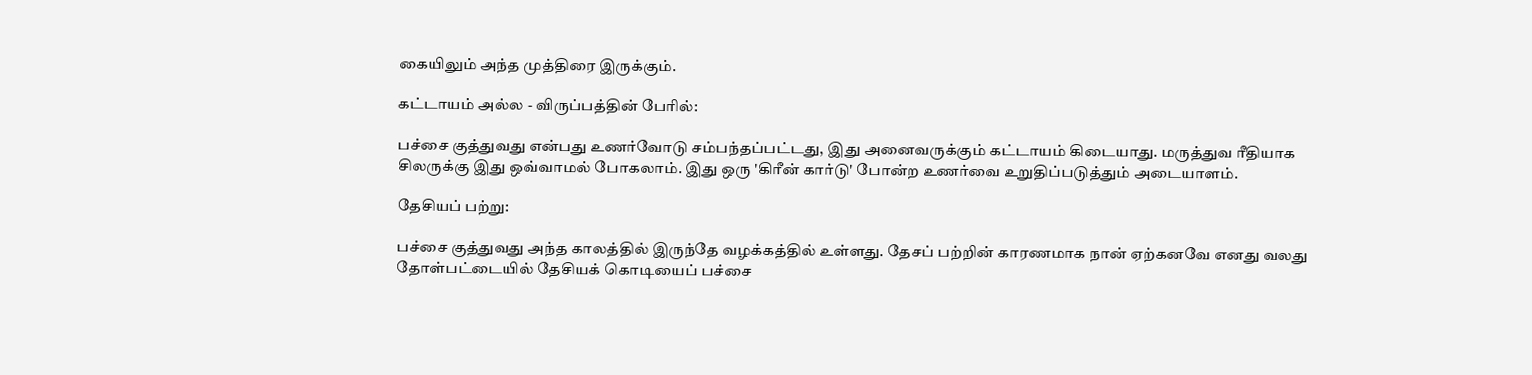கையிலும் அந்த முத்திரை இருக்கும்.

கட்டாயம் அல்ல - விருப்பத்தின் பேரில்:

பச்சை குத்துவது என்பது உணர்வோடு சம்பந்தப்பட்டது, இது அனைவருக்கும் கட்டாயம் கிடையாது. மருத்துவ ரீதியாக சிலருக்கு இது ஒவ்வாமல் போகலாம். இது ஒரு 'கிரீன் கார்டு' போன்ற உணர்வை உறுதிப்படுத்தும் அடையாளம்.

தேசியப் பற்று:

பச்சை குத்துவது அந்த காலத்தில் இருந்தே வழக்கத்தில் உள்ளது. தேசப் பற்றின் காரணமாக நான் ஏற்கனவே எனது வலது தோள்பட்டையில் தேசியக் கொடியைப் பச்சை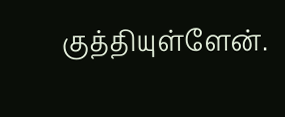குத்தியுள்ளேன்.